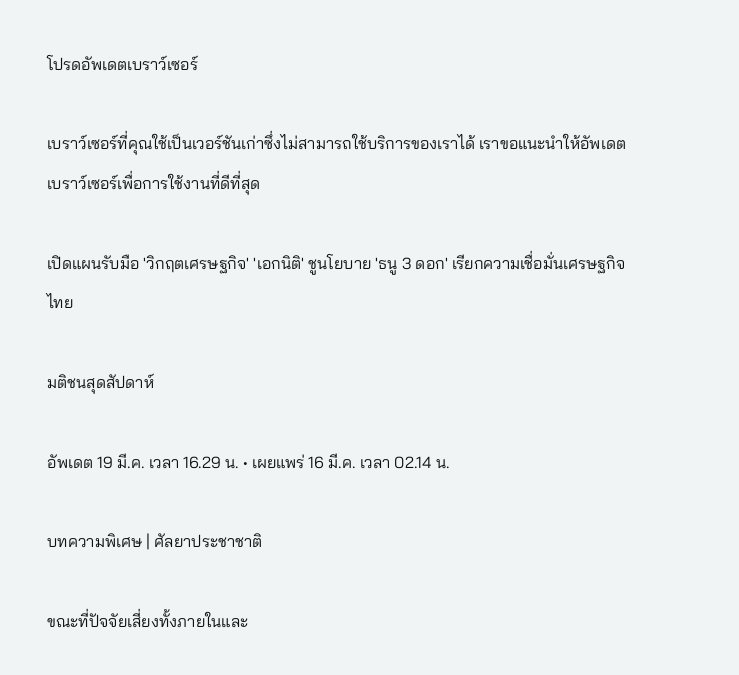โปรดอัพเดตเบราว์เซอร์

เบราว์เซอร์ที่คุณใช้เป็นเวอร์ชันเก่าซึ่งไม่สามารถใช้บริการของเราได้ เราขอแนะนำให้อัพเดตเบราว์เซอร์เพื่อการใช้งานที่ดีที่สุด

เปิดแผนรับมือ 'วิกฤตเศรษฐกิจ' 'เอกนิติ' ชูนโยบาย 'ธนู 3 ดอก' เรียกความเชื่อมั่นเศรษฐกิจไทย

มติชนสุดสัปดาห์

อัพเดต 19 มี.ค. เวลา 16.29 น. • เผยแพร่ 16 มี.ค. เวลา 02.14 น.

บทความพิเศษ | ศัลยาประชาชาติ

ขณะที่ปัจจัยเสี่ยงทั้งภายในและ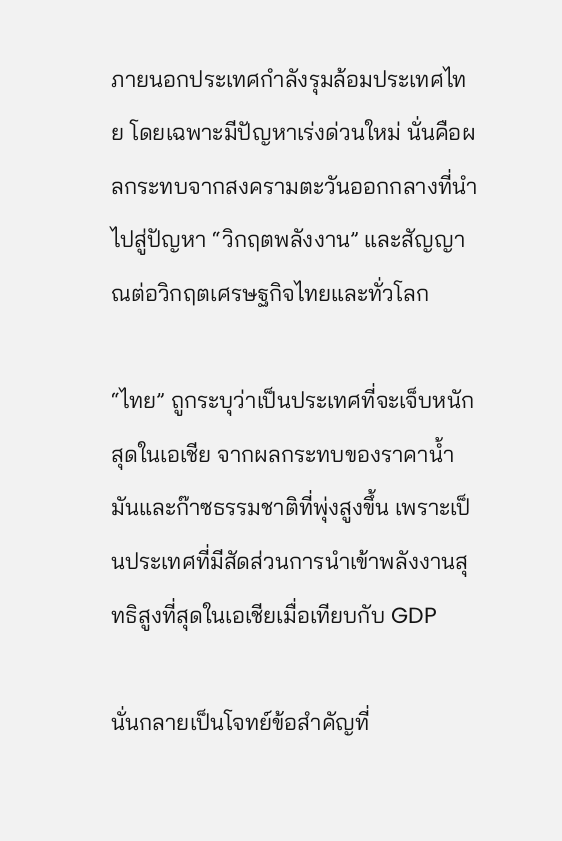ภายนอกประเทศกำลังรุมล้อมประเทศไทย โดยเฉพาะมีปัญหาเร่งด่วนใหม่ นั่นคือผลกระทบจากสงครามตะวันออกกลางที่นำไปสู่ปัญหา “วิกฤตพลังงาน” และสัญญาณต่อวิกฤตเศรษฐกิจไทยและทั่วโลก

“ไทย” ถูกระบุว่าเป็นประเทศที่จะเจ็บหนักสุดในเอเชีย จากผลกระทบของราคาน้ำมันและก๊าซธรรมชาติที่พุ่งสูงขึ้น เพราะเป็นประเทศที่มีสัดส่วนการนำเข้าพลังงานสุทธิสูงที่สุดในเอเชียเมื่อเทียบกับ GDP

นั่นกลายเป็นโจทย์ข้อสำคัญที่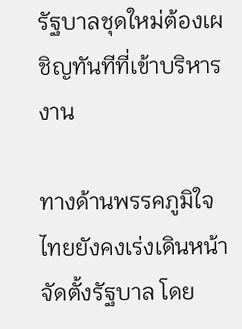รัฐบาลชุดใหม่ต้องเผชิญทันทีที่เข้าบริหารงาน

ทางด้านพรรคภูมิใจไทยยังคงเร่งเดินหน้าจัดตั้งรัฐบาล โดย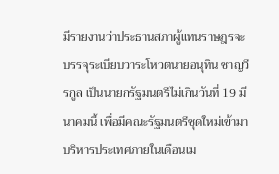มีรายงานว่าประธานสภาผู้แทนราษฎรจะบรรจุระเบียบวาระโหวตนายอนุทิน ชาญวีรกูล เป็นนายกรัฐมนตรีไม่เกินวันที่ 19 มีนาคมนี้ เพื่อมีคณะรัฐมนตรีชุดใหม่เข้ามาบริหารประเทศภายในเดือนเม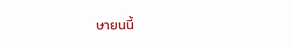ษายนนี้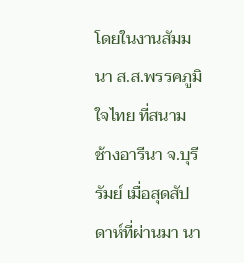โดยในงานสัมมนา ส.ส.พรรคภูมิใจไทย ที่สนามช้างอารีนา จ.บุรีรัมย์ เมื่อสุดสัปดาห์ที่ผ่านมา นา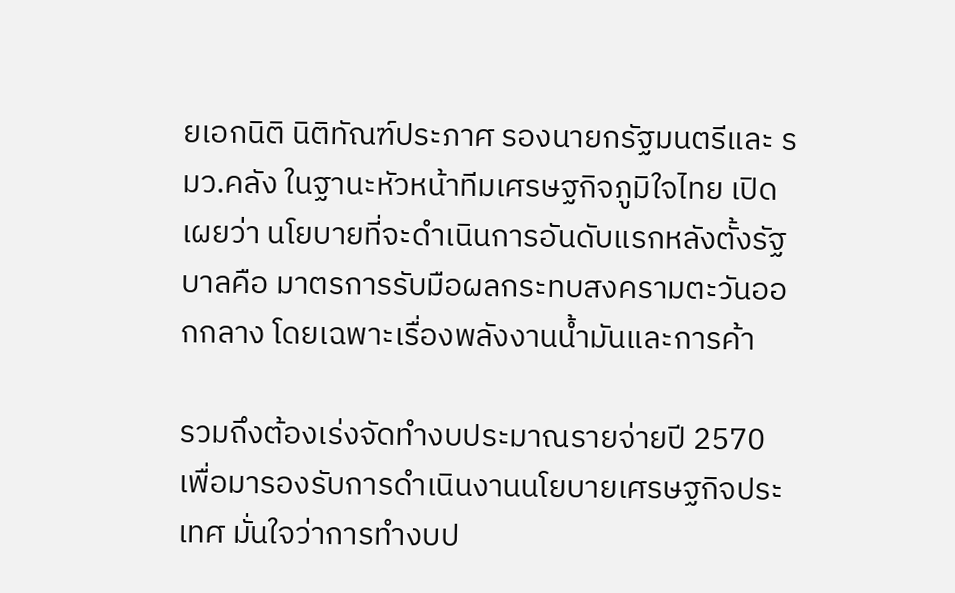ยเอกนิติ นิติทัณฑ์ประภาศ รองนายกรัฐมนตรีและ รมว.คลัง ในฐานะหัวหน้าทีมเศรษฐกิจภูมิใจไทย เปิดเผยว่า นโยบายที่จะดำเนินการอันดับแรกหลังตั้งรัฐบาลคือ มาตรการรับมือผลกระทบสงครามตะวันออกกลาง โดยเฉพาะเรื่องพลังงานน้ำมันและการค้า

รวมถึงต้องเร่งจัดทำงบประมาณรายจ่ายปี 2570 เพื่อมารองรับการดำเนินงานนโยบายเศรษฐกิจประเทศ มั่นใจว่าการทำงบป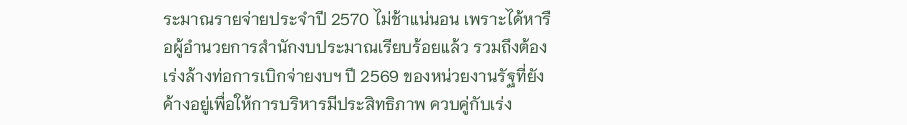ระมาณรายจ่ายประจำปี 2570 ไม่ช้าแน่นอน เพราะได้หารือผู้อำนวยการสำนักงบประมาณเรียบร้อยแล้ว รวมถึงต้องเร่งล้างท่อการเบิกจ่ายงบฯ ปี 2569 ของหน่วยงานรัฐที่ยังค้างอยู่เพื่อให้การบริหารมีประสิทธิภาพ ควบคู่กับเร่ง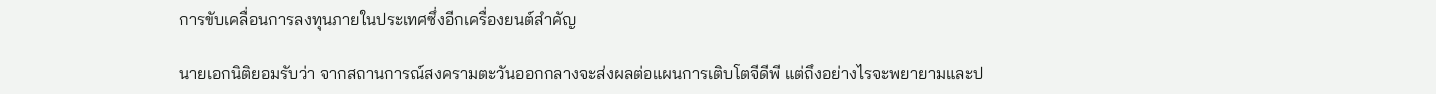การขับเคลื่อนการลงทุนภายในประเทศซึ่งอีกเครื่องยนต์สำคัญ

นายเอกนิติยอมรับว่า จากสถานการณ์สงครามตะวันออกกลางจะส่งผลต่อแผนการเติบโตจีดีพี แต่ถึงอย่างไรจะพยายามและป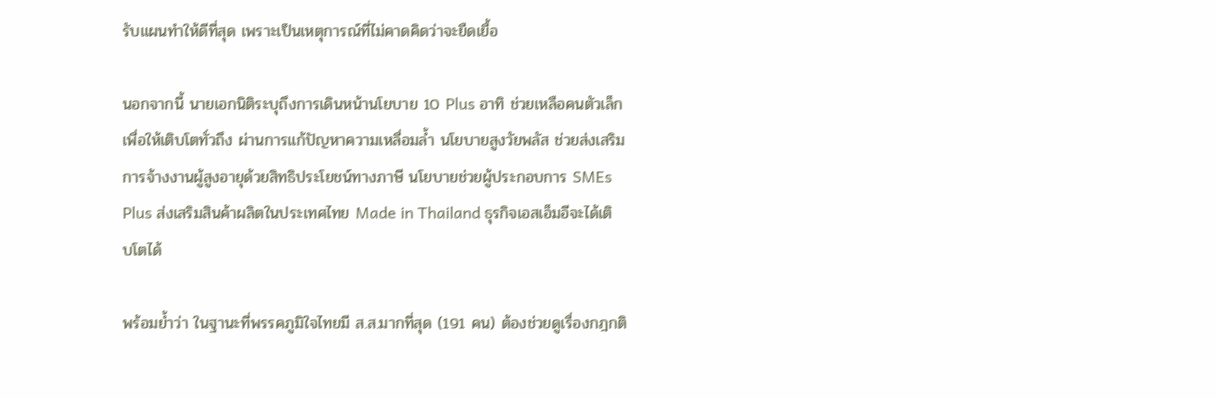รับแผนทำให้ดีที่สุด เพราะเป็นเหตุการณ์ที่ไม่คาดคิดว่าจะยืดเยื้อ

นอกจากนี้ นายเอกนิติระบุถึงการเดินหน้านโยบาย 10 Plus อาทิ ช่วยเหลือคนตัวเล็กเพื่อให้เติบโตทั่วถึง ผ่านการแก้ปัญหาความเหลื่อมล้ำ นโยบายสูงวัยพลัส ช่วยส่งเสริมการจ้างงานผู้สูงอายุด้วยสิทธิประโยชน์ทางภาษี นโยบายช่วยผู้ประกอบการ SMEs Plus ส่งเสริมสินค้าผลิตในประเทศไทย Made in Thailand ธุรกิจเอสเอ็มอีจะได้เติบโตได้

พร้อมย้ำว่า ในฐานะที่พรรคภูมิใจไทยมี ส.ส.มากที่สุด (191 คน) ต้องช่วยดูเรื่องกฎกติ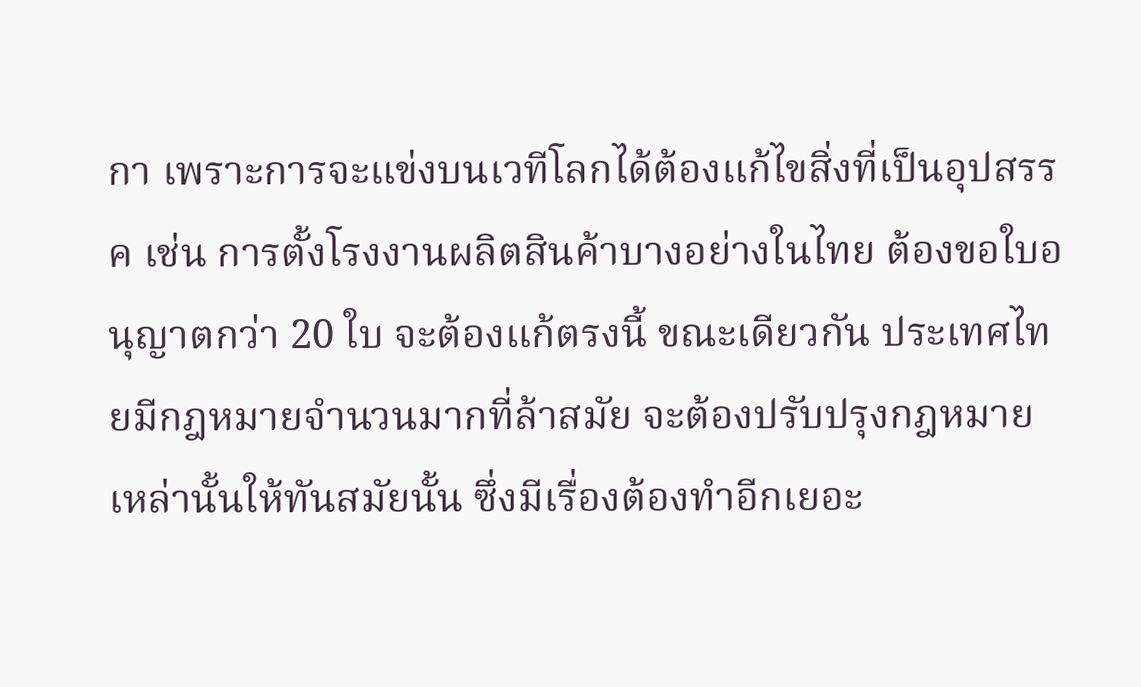กา เพราะการจะแข่งบนเวทีโลกได้ต้องแก้ไขสิ่งที่เป็นอุปสรรค เช่น การตั้งโรงงานผลิตสินค้าบางอย่างในไทย ต้องขอใบอนุญาตกว่า 20 ใบ จะต้องแก้ตรงนี้ ขณะเดียวกัน ประเทศไทยมีกฎหมายจำนวนมากที่ล้าสมัย จะต้องปรับปรุงกฎหมายเหล่านั้นให้ทันสมัยนั้น ซึ่งมีเรื่องต้องทำอีกเยอะ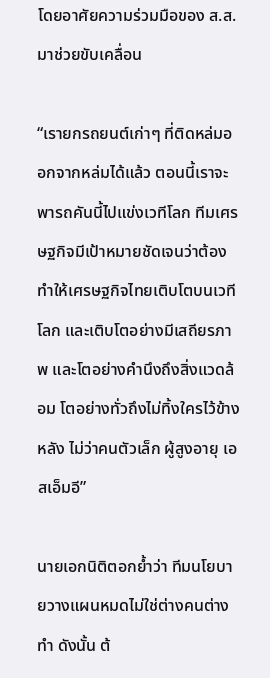โดยอาศัยความร่วมมือของ ส.ส.มาช่วยขับเคลื่อน

“เรายกรถยนต์เก่าๆ ที่ติดหล่มออกจากหล่มได้แล้ว ตอนนี้เราจะพารถคันนี้ไปแข่งเวทีโลก ทีมเศรษฐกิจมีเป้าหมายชัดเจนว่าต้องทำให้เศรษฐกิจไทยเติบโตบนเวทีโลก และเติบโตอย่างมีเสถียรภาพ และโตอย่างคำนึงถึงสิ่งแวดล้อม โตอย่างทั่วถึงไม่ทิ้งใครไว้ข้างหลัง ไม่ว่าคนตัวเล็ก ผู้สูงอายุ เอสเอ็มอี”

นายเอกนิติตอกย้ำว่า ทีมนโยบายวางแผนหมดไม่ใช่ต่างคนต่างทำ ดังนั้น ต้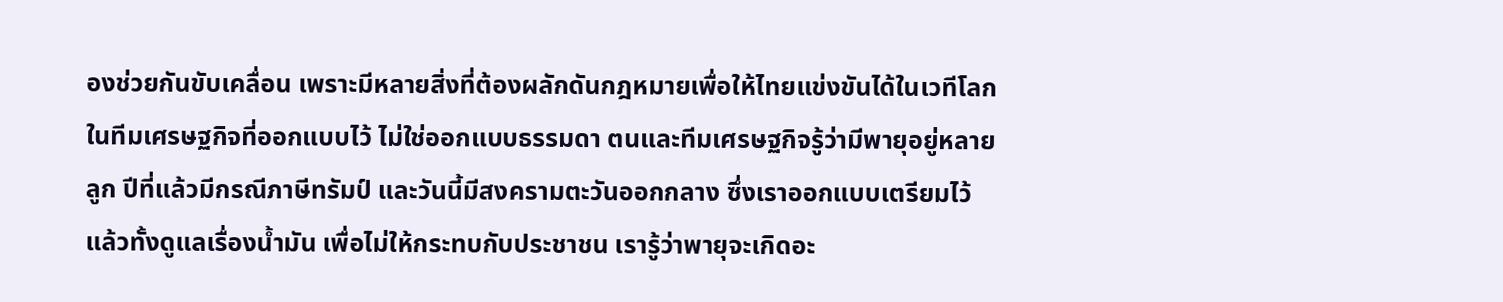องช่วยกันขับเคลื่อน เพราะมีหลายสิ่งที่ต้องผลักดันกฎหมายเพื่อให้ไทยแข่งขันได้ในเวทีโลก ในทีมเศรษฐกิจที่ออกแบบไว้ ไม่ใช่ออกแบบธรรมดา ตนและทีมเศรษฐกิจรู้ว่ามีพายุอยู่หลายลูก ปีที่แล้วมีกรณีภาษีทรัมป์ และวันนี้มีสงครามตะวันออกกลาง ซึ่งเราออกแบบเตรียมไว้แล้วทั้งดูแลเรื่องน้ำมัน เพื่อไม่ให้กระทบกับประชาชน เรารู้ว่าพายุจะเกิดอะ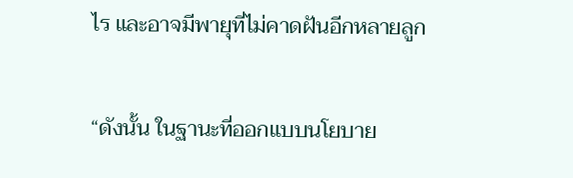ไร และอาจมีพายุที่ไม่คาดฝันอีกหลายลูก

“ดังนั้น ในฐานะที่ออกแบบนโยบาย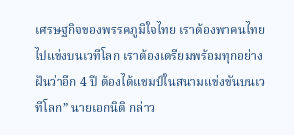เศรษฐกิจของพรรคภูมิใจไทย เราต้องพาคนไทยไปแข่งบนเวทีโลก เราต้องเตรียมพร้อมทุกอย่าง ฝันว่าอีก 4 ปี ต้องได้แชมป์ในสนามแข่งขันบนเวทีโลก” นายเอกนิติ กล่าว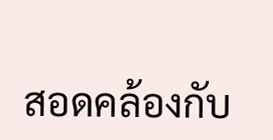สอดคล้องกับ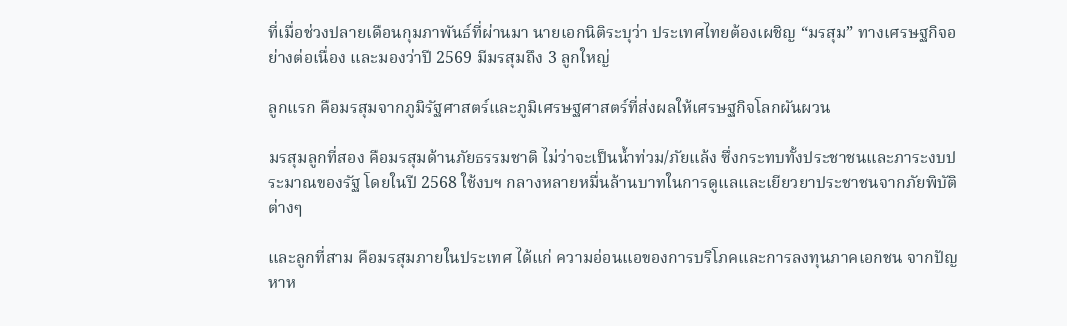ที่เมื่อช่วงปลายเดือนกุมภาพันธ์ที่ผ่านมา นายเอกนิติระบุว่า ประเทศไทยต้องเผชิญ “มรสุม” ทางเศรษฐกิจอย่างต่อเนื่อง และมองว่าปี 2569 มีมรสุมถึง 3 ลูกใหญ่

ลูกแรก คือมรสุมจากภูมิรัฐศาสตร์และภูมิเศรษฐศาสตร์ที่ส่งผลให้เศรษฐกิจโลกผันผวน

มรสุมลูกที่สอง คือมรสุมด้านภัยธรรมชาติ ไม่ว่าจะเป็นน้ำท่วม/ภัยแล้ง ซึ่งกระทบทั้งประชาชนและภาระงบประมาณของรัฐ โดยในปี 2568 ใช้งบฯ กลางหลายหมื่นล้านบาทในการดูแลและเยียวยาประชาชนจากภัยพิบัติต่างๆ

และลูกที่สาม คือมรสุมภายในประเทศ ได้แก่ ความอ่อนแอของการบริโภคและการลงทุนภาคเอกชน จากปัญหาห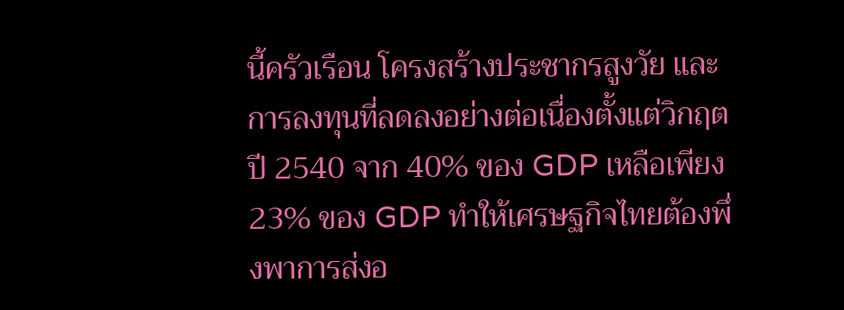นี้ครัวเรือน โครงสร้างประชากรสูงวัย และการลงทุนที่ลดลงอย่างต่อเนื่องตั้งแต่วิกฤตปี 2540 จาก 40% ของ GDP เหลือเพียง 23% ของ GDP ทำให้เศรษฐกิจไทยต้องพึ่งพาการส่งอ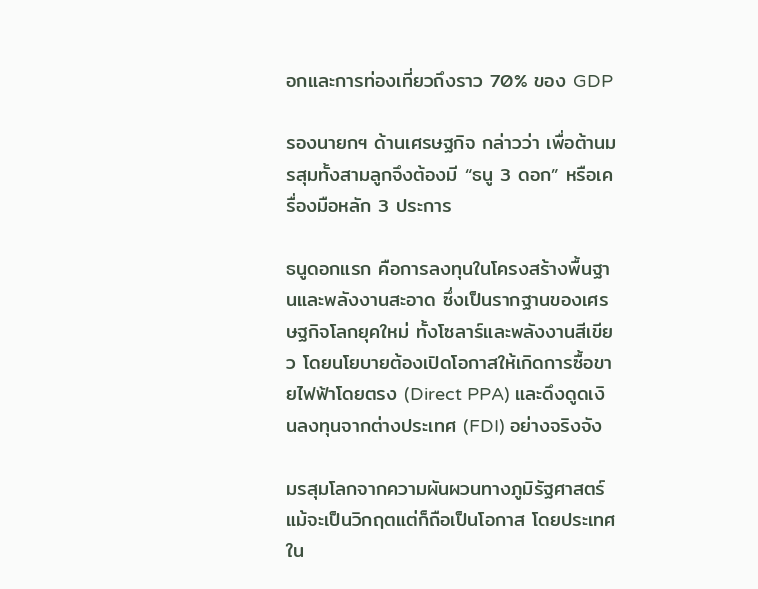อกและการท่องเที่ยวถึงราว 70% ของ GDP

รองนายกฯ ด้านเศรษฐกิจ กล่าวว่า เพื่อต้านมรสุมทั้งสามลูกจึงต้องมี “ธนู 3 ดอก” หรือเครื่องมือหลัก 3 ประการ

ธนูดอกแรก คือการลงทุนในโครงสร้างพื้นฐานและพลังงานสะอาด ซึ่งเป็นรากฐานของเศรษฐกิจโลกยุคใหม่ ทั้งโซลาร์และพลังงานสีเขียว โดยนโยบายต้องเปิดโอกาสให้เกิดการซื้อขายไฟฟ้าโดยตรง (Direct PPA) และดึงดูดเงินลงทุนจากต่างประเทศ (FDI) อย่างจริงจัง

มรสุมโลกจากความผันผวนทางภูมิรัฐศาสตร์ แม้จะเป็นวิกฤตแต่ก็ถือเป็นโอกาส โดยประเทศใน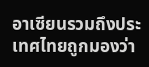อาเซียนรวมถึงประเทศไทยถูกมองว่า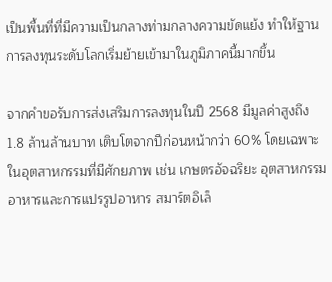เป็นพื้นที่ที่มีความเป็นกลางท่ามกลางความขัดแย้ง ทำให้ฐานการลงทุนระดับโลกเริ่มย้ายเข้ามาในภูมิภาคนี้มากขึ้น

จากคำขอรับการส่งเสริมการลงทุนในปี 2568 มีมูลค่าสูงถึง 1.8 ล้านล้านบาท เติบโตจากปีก่อนหน้ากว่า 60% โดยเฉพาะในอุตสาหกรรมที่มีศักยภาพ เช่น เกษตรอัจฉริยะ อุตสาหกรรมอาหารและการแปรรูปอาหาร สมาร์ตอิเล็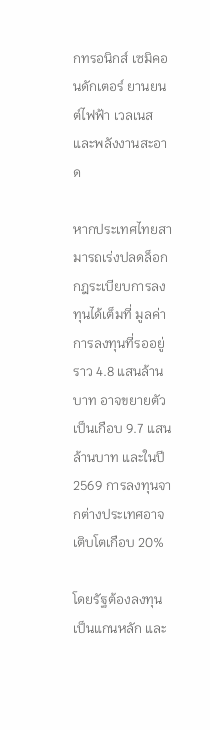กทรอนิกส์ เซมิคอนดักเตอร์ ยานยนต์ไฟฟ้า เวลเนส และพลังงานสะอาด

หากประเทศไทยสามารถเร่งปลดล็อกกฎระเบียบการลงทุนได้เต็มที่ มูลค่าการลงทุนที่รออยู่ราว 4.8 แสนล้านบาท อาจขยายตัวเป็นเกือบ 9.7 แสนล้านบาท และในปี 2569 การลงทุนจากต่างประเทศอาจเติบโตเกือบ 20%

โดยรัฐต้องลงทุนเป็นแกนหลัก และ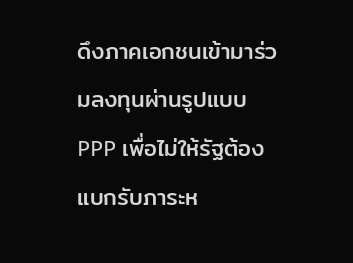ดึงภาคเอกชนเข้ามาร่วมลงทุนผ่านรูปแบบ PPP เพื่อไม่ให้รัฐต้องแบกรับภาระห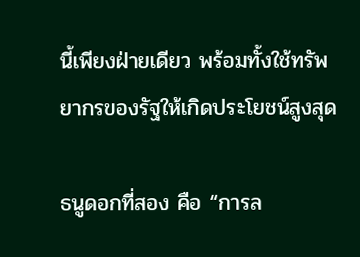นี้เพียงฝ่ายเดียว พร้อมทั้งใช้ทรัพยากรของรัฐให้เกิดประโยชน์สูงสุด

ธนูดอกที่สอง คือ “การล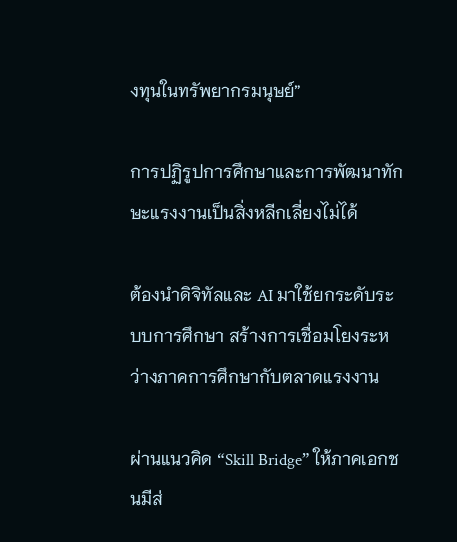งทุนในทรัพยากรมนุษย์”

การปฏิรูปการศึกษาและการพัฒนาทักษะแรงงานเป็นสิ่งหลีกเลี่ยงไม่ได้

ต้องนำดิจิทัลและ AI มาใช้ยกระดับระบบการศึกษา สร้างการเชื่อมโยงระหว่างภาคการศึกษากับตลาดแรงงาน

ผ่านแนวคิด “Skill Bridge” ให้ภาคเอกชนมีส่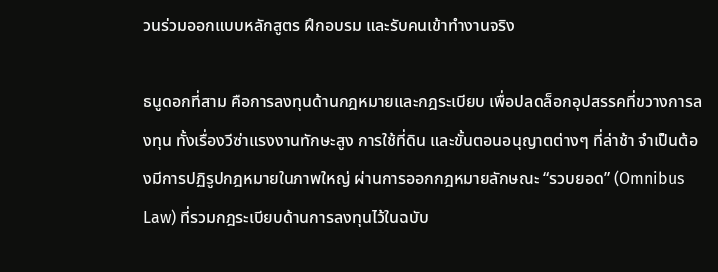วนร่วมออกแบบหลักสูตร ฝึกอบรม และรับคนเข้าทำงานจริง

ธนูดอกที่สาม คือการลงทุนด้านกฎหมายและกฎระเบียบ เพื่อปลดล็อกอุปสรรคที่ขวางการลงทุน ทั้งเรื่องวีซ่าแรงงานทักษะสูง การใช้ที่ดิน และขั้นตอนอนุญาตต่างๆ ที่ล่าช้า จำเป็นต้องมีการปฏิรูปกฎหมายในภาพใหญ่ ผ่านการออกกฎหมายลักษณะ “รวบยอด” (Omnibus Law) ที่รวมกฎระเบียบด้านการลงทุนไว้ในฉบับ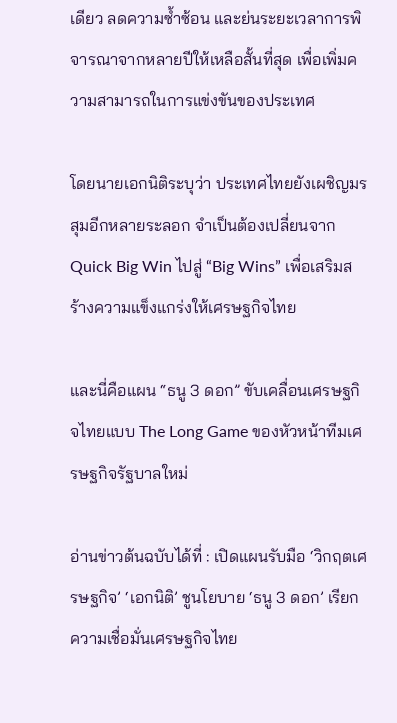เดียว ลดความซ้ำซ้อน และย่นระยะเวลาการพิจารณาจากหลายปีให้เหลือสั้นที่สุด เพื่อเพิ่มความสามารถในการแข่งขันของประเทศ

โดยนายเอกนิติระบุว่า ประเทศไทยยังเผชิญมรสุมอีกหลายระลอก จำเป็นต้องเปลี่ยนจาก Quick Big Win ไปสู่ “Big Wins” เพื่อเสริมสร้างความแข็งแกร่งให้เศรษฐกิจไทย

และนี่คือแผน “ธนู 3 ดอก” ขับเคลื่อนเศรษฐกิจไทยแบบ The Long Game ของหัวหน้าทีมเศรษฐกิจรัฐบาลใหม่

อ่านข่าวต้นฉบับได้ที่ : เปิดแผนรับมือ ‘วิกฤตเศรษฐกิจ’ ‘เอกนิติ’ ชูนโยบาย ‘ธนู 3 ดอก’ เรียกความเชื่อมั่นเศรษฐกิจไทย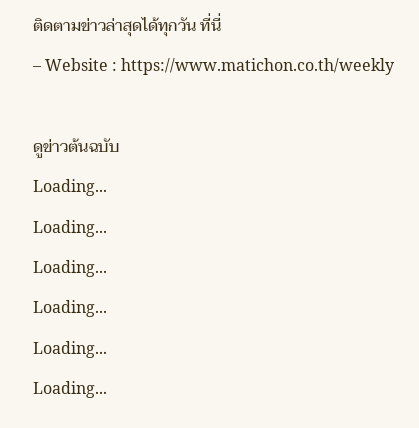ติดตามข่าวล่าสุดได้ทุกวัน ที่นี่
– Website : https://www.matichon.co.th/weekly

ดูข่าวต้นฉบับ
Loading...
Loading...
Loading...
Loading...
Loading...
Loading...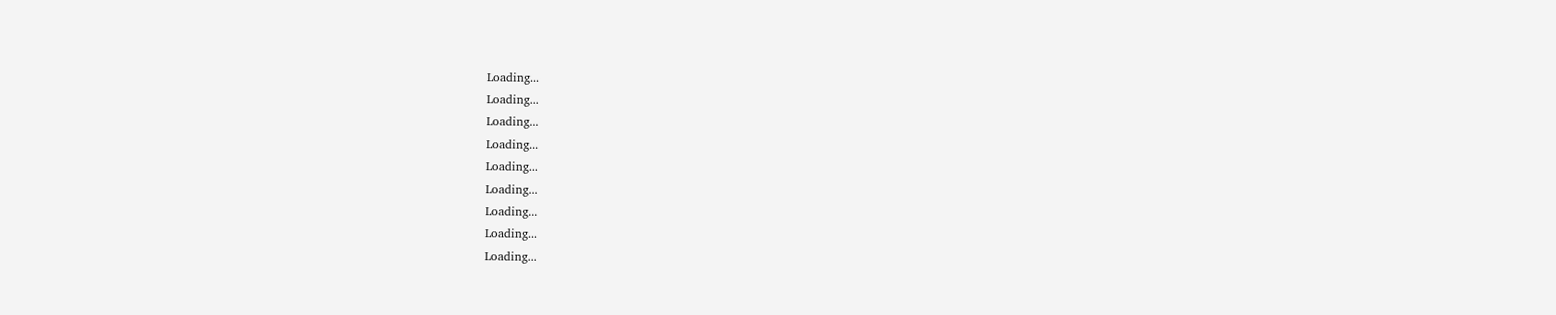Loading...
Loading...
Loading...
Loading...
Loading...
Loading...
Loading...
Loading...
Loading...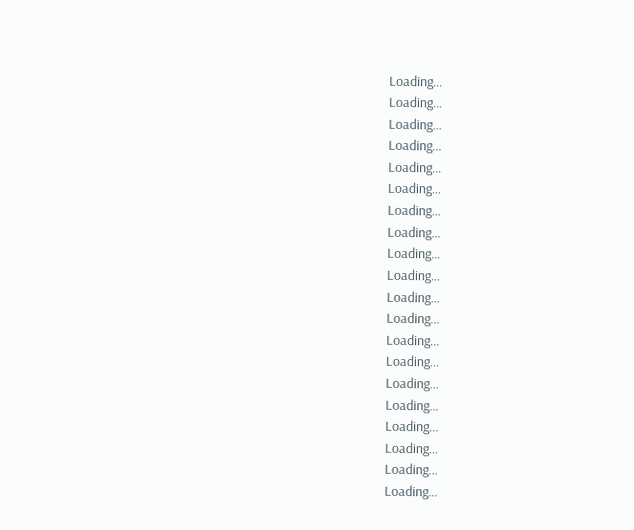Loading...
Loading...
Loading...
Loading...
Loading...
Loading...
Loading...
Loading...
Loading...
Loading...
Loading...
Loading...
Loading...
Loading...
Loading...
Loading...
Loading...
Loading...
Loading...
Loading...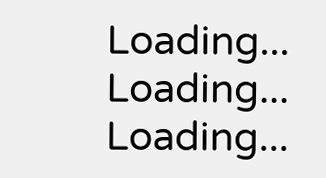Loading...
Loading...
Loading...